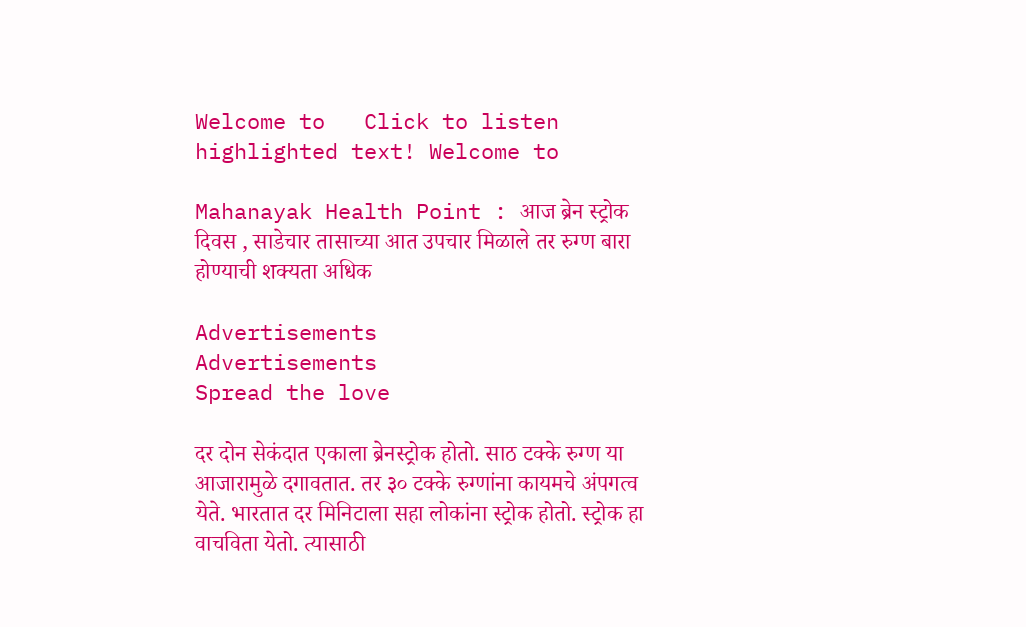Welcome to   Click to listen highlighted text! Welcome to

Mahanayak Health Point : आज ब्रेन स्ट्रोक दिवस , साडेचार तासाच्या आत उपचार मिळाले तर रुग्ण बारा होण्याची शक्यता अधिक

Advertisements
Advertisements
Spread the love

दर दोन सेकंदात एकाला ब्रेनस्ट्रोक होतो. साठ टक्के रुग्ण या आजारामुळे दगावतात. तर ३० टक्के रुग्णांना कायमचे अंपगत्व येते. भारतात दर मिनिटाला सहा लोकांना स्ट्रोक होतो. स्ट्रोक हा वाचविता येतो. त्यासाठी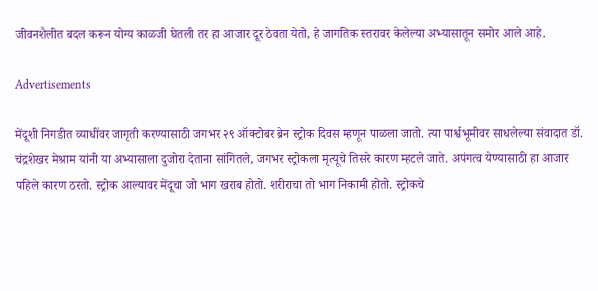जीवनशैलीत बदल करून योग्य काळजी घेतली तर हा आजार दूर ठेवता येतो, हे जागतिक स्तरावर केलेल्या अभ्यासातून समोर आले आहे.

Advertisements

मेंदूशी निगडीत व्याधींवर जागृती करण्यासाठी जगभर २९ ऑक्टोबर ब्रेन स्ट्रोक दिवस म्हणून पाळला जातो. त्या पार्श्वभूमीवर साधलेल्या संवादात डॉ. चंद्रशेखर मेश्राम यांनी या अभ्यासाला दुजोरा देताना सांगितले, जगभर स्ट्रोकला मृत्यूचे तिसरे कारण म्हटले जाते. अपंगत्व येण्यासाठी हा आजार पहिले कारण ठरतो. स्ट्रोक आल्यावर मेंदूचा जो भाग खराब होतो. शरीराचा तो भाग निकामी होतो. स्ट्रोकचे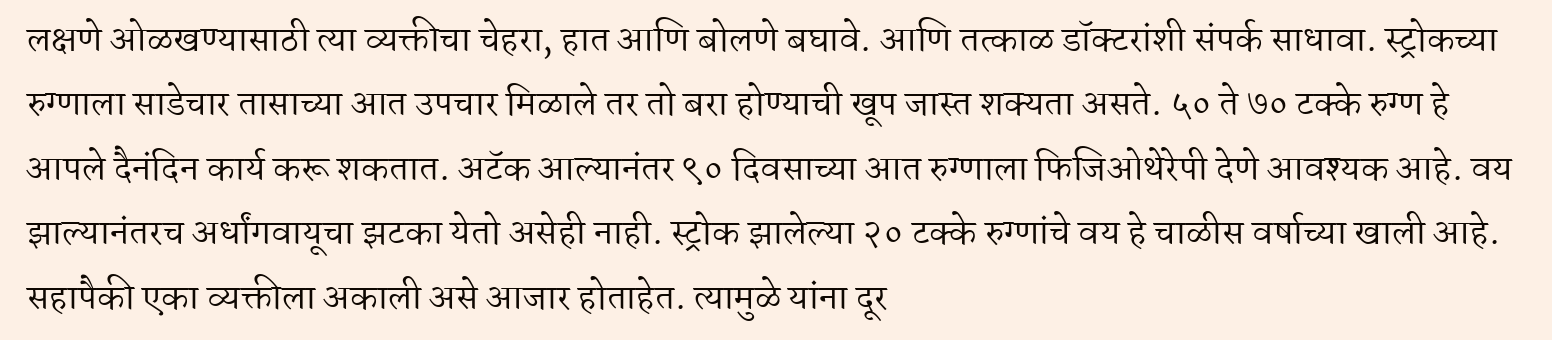लक्षणे ओळखण्यासाठी त्या व्यक्तीचा चेहरा, हात आणि बोलणे बघावे. आणि तत्काळ डॉक्टरांशी संपर्क साधावा. स्ट्रोकच्या रुग्णाला साडेचार तासाच्या आत उपचार मिळाले तर तो बरा होण्याची खूप जास्त शक्यता असते. ५० ते ७० टक्के रुग्ण हे आपले दैनंदिन कार्य करू शकतात. अटॅक आल्यानंतर ९० दिवसाच्या आत रुग्णाला फिजिओथेरेपी देणे आवश्यक आहे. वय झाल्यानंतरच अर्धांगवायूचा झटका येतो असेही नाही. स्ट्रोक झालेल्या २० टक्के रुग्णांचे वय हे चाळीस वर्षाच्या खाली आहे. सहापैकी एका व्यक्तीला अकाली असे आजार होताहेत. त्यामुळे यांना दूर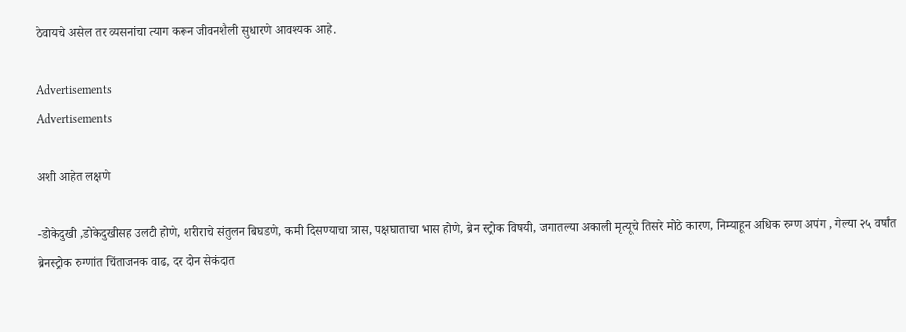ठेवायचे असेल तर व्यसनांचा त्याग करून जीवनशैली सुधारणे आवश्यक आहे.

Advertisements
Advertisements

अशी आहेत लक्षणे

-डोकेदुखी ,डोकेदुखीसह उलटी होणे, शरीराचे संतुलन बिघडणे, कमी दिसण्याचा त्रास, पक्षघाताचा भास होणे, ब्रेन स्ट्रोक विषयी, जगातल्या अकाली मृत्यूचे तिसरे मोठे कारण, निम्याहून अधिक रुग्ण अपंग , गेल्या २५ वर्षांत ब्रेनस्ट्रोक रुग्णांत चिंताजनक वाढ, दर दोन सेकंदात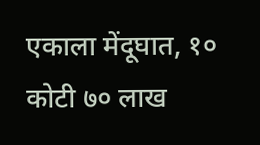एकाला मेंदूघात, १० कोटी ७० लाख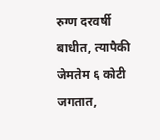रुग्ण दरवर्षी बाधीत, त्यापैकी जेमतेम ६ कोटी जगतात,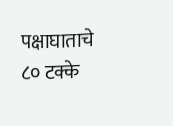पक्षाघाताचे ८० टक्के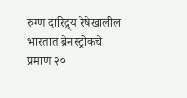रुग्ण दारिद्र्य रेषेखालील भारतात ब्रेनस्ट्रोकचे प्रमाण २०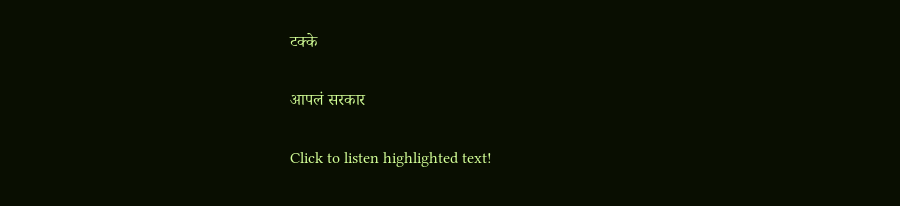टक्के

आपलं सरकार

Click to listen highlighted text!